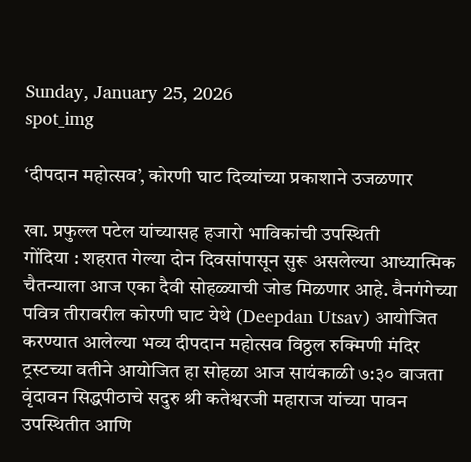Sunday, January 25, 2026
spot_img

‘दीपदान महोत्सव’, कोरणी घाट दिव्यांच्या प्रकाशाने उजळणार

खा. प्रफुल्ल पटेल यांच्यासह हजारो भाविकांची उपस्थिती
गोंदिया : शहरात गेल्या दोन दिवसांपासून सुरू असलेल्या आध्यात्मिक चैतन्याला आज एका दैवी सोहळ्याची जोड मिळणार आहे. वैनगंगेच्या पवित्र तीरावरील कोरणी घाट येथे (Deepdan Utsav) आयोजित करण्यात आलेल्या भव्य दीपदान महोत्सव विठ्ठल रुक्मिणी मंदिर ट्रस्टच्या वतीने आयोजित हा सोहळा आज सायंकाळी ७:३० वाजता वृंदावन सिद्धपीठाचे सदुरु श्री कतेश्वरजी महाराज यांच्या पावन उपस्थितीत आणि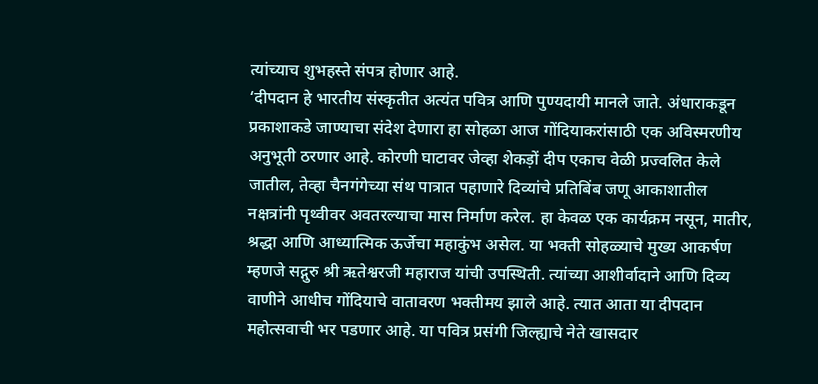त्यांच्याच शुभहस्ते संपत्र होणार आहे.
‘दीपदान हे भारतीय संस्कृतीत अत्यंत पवित्र आणि पुण्यदायी मानले जाते. अंधाराकडून प्रकाशाकडे जाण्याचा संदेश देणारा हा सोहळा आज गोंदियाकरांसाठी एक अविस्मरणीय अनुभूती ठरणार आहे. कोरणी घाटावर जेव्हा शेकड़ों दीप एकाच वेळी प्रज्वलित केले जातील, तेव्हा चैनगंगेच्या संथ पात्रात पहाणारे दिव्यांचे प्रतिबिंब जणू आकाशातील नक्षत्रांनी पृथ्वीवर अवतरल्याचा मास निर्माण करेल. हा केवळ एक कार्यक्रम नसून, मातीर, श्रद्धा आणि आध्यात्मिक ऊर्जेचा महाकुंभ असेल. या भक्ती सोहळ्याचे मुख्य आकर्षण म्हणजे सद्गुरु श्री ऋतेश्वरजी महाराज यांची उपस्थिती. त्यांच्या आशीर्वादाने आणि दिव्य वाणीने आधीच गोंदियाचे वातावरण भक्तीमय झाले आहे. त्यात आता या दीपदान महोत्सवाची भर पडणार आहे. या पवित्र प्रसंगी जिल्ह्याचे नेते खासदार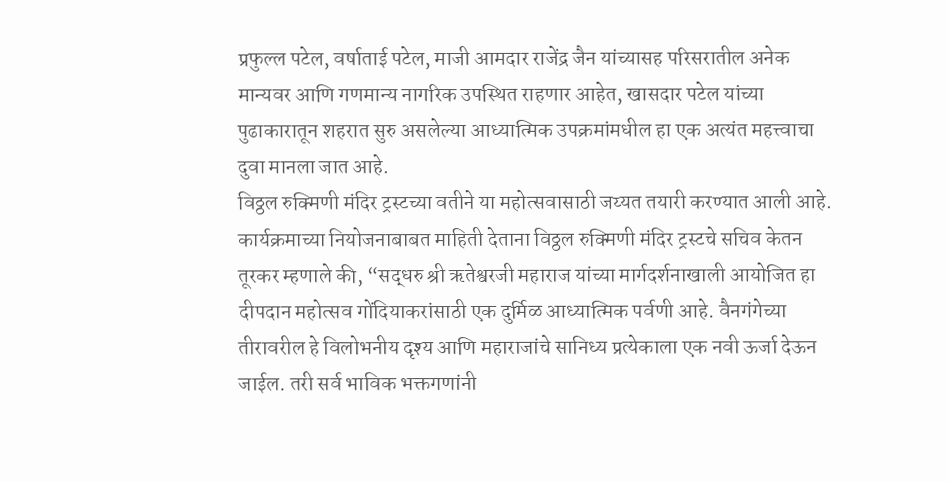प्रफुल्ल पटेल, वर्षाताई पटेल, माजी आमदार राजेंद्र जैन यांच्यासह परिसरातील अनेक मान्यवर आणि गणमान्य नागरिक उपस्थित राह‌णार आहेत, खासदार पटेल यांच्या पुढाकारातून शहरात सुरु असलेल्या आध्यात्मिक उपक्रमांमधील हा एक अत्यंत महत्त्वाचा दुवा मानला जात आहे.
विठ्ठल रुक्मिणी मंदिर ट्रस्टच्या वतीने या महोत्सवासाठी जय्यत तयारी करण्यात आली आहे. कार्यक्रमाच्या नियोजनाबाबत माहिती देताना विठ्ठल रुक्मिणी मंदिर ट्रस्टचे सचिव केतन तूरकर म्हणाले की, “सद्धरु श्री ऋतेश्वरजी महाराज यांच्या मार्गदर्शनाखाली आयोजित हा दीपदान महोत्सव गोंदियाकरांसाठी एक दुर्मिळ आध्यात्मिक पर्वणी आहे. वैनगंगेच्या तीरावरील हे विलोभनीय दृश्य आणि महाराजांचे सानिध्य प्रत्येकाला एक नवी ऊर्जा देऊन जाईल. तरी सर्व भाविक भक्तगणांनी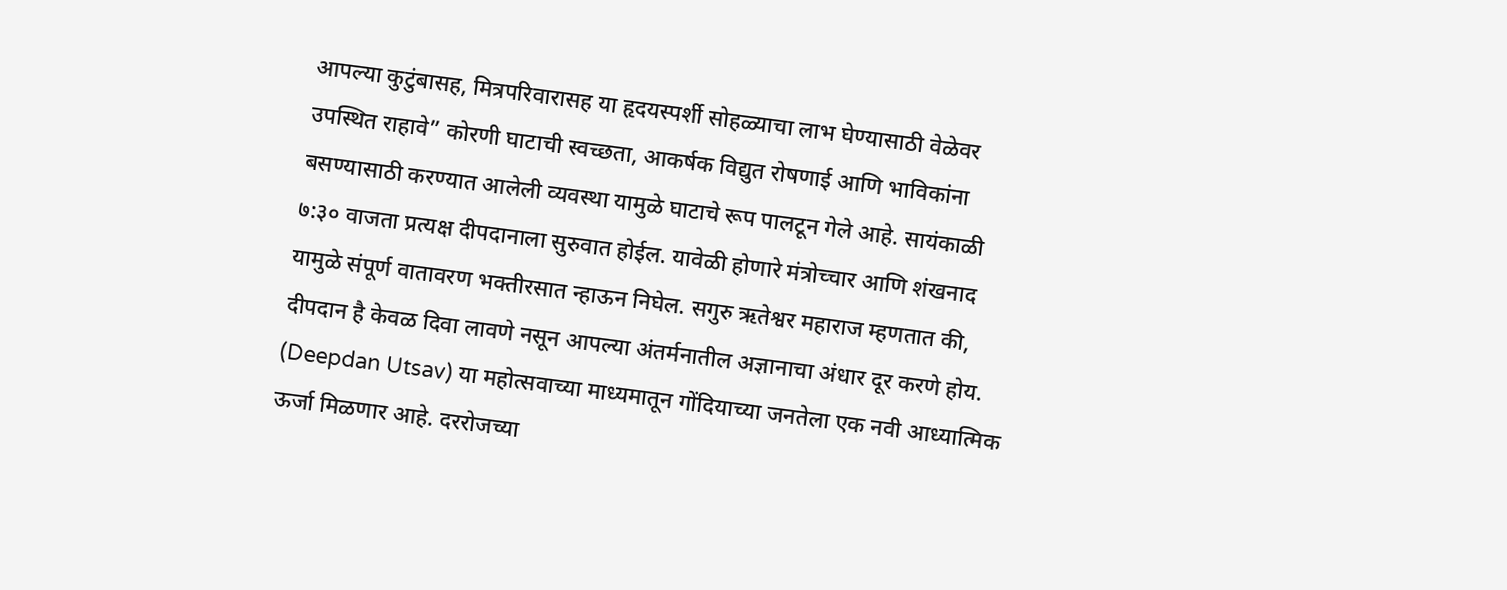आपल्या कुटुंबासह, मित्रपरिवारासह या हृदयस्पर्शी सोहळ्याचा लाभ घेण्यासाठी वेळेवर उपस्थित राहावे” कोरणी घाटाची स्वच्छता, आकर्षक विद्युत रोषणाई आणि भाविकांना बसण्यासाठी करण्यात आलेली व्यवस्था यामुळे घाटाचे रूप पालटून गेले आहे. सायंकाळी ७:३० वाजता प्रत्यक्ष दीपदानाला सुरुवात होईल. यावेळी होणारे मंत्रोच्चार आणि शंखनाद यामुळे संपूर्ण वातावरण भक्तीरसात न्हाऊन निघेल. सगुरु ऋतेश्वर महाराज म्हणतात की, दीपदान है केवळ दिवा लावणे नसून आपल्या अंतर्मनातील अज्ञानाचा अंधार दूर करणे होय. (Deepdan Utsav) या महोत्सवाच्या माध्यमातून गोंदियाच्या जनतेला एक नवी आध्यात्मिक ऊर्जा मिळणार आहे. दररोजच्या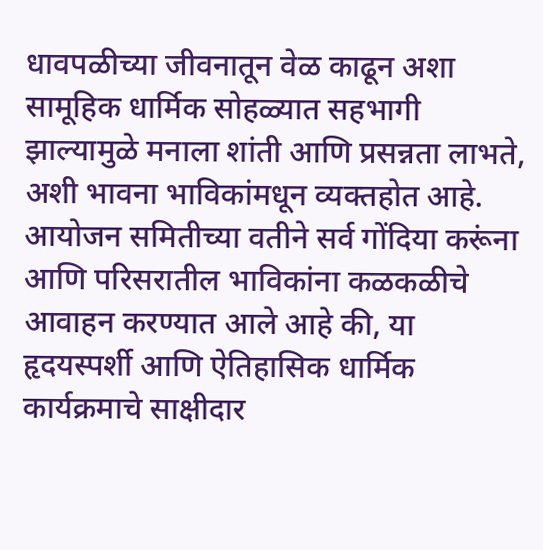धावपळीच्या जीवनातून वेळ काढून अशा सामूहिक धार्मिक सोहळ्यात सहभागी झाल्यामुळे मनाला शांती आणि प्रसन्नता लाभते, अशी भावना भाविकांमधून व्यक्तहोत आहे. आयोजन समितीच्या वतीने सर्व गोंदिया करूंना आणि परिसरातील भाविकांना कळकळीचे आवाहन करण्यात आले आहे की, या हृदयस्पर्शी आणि ऐतिहासिक धार्मिक कार्यक्रमाचे साक्षीदार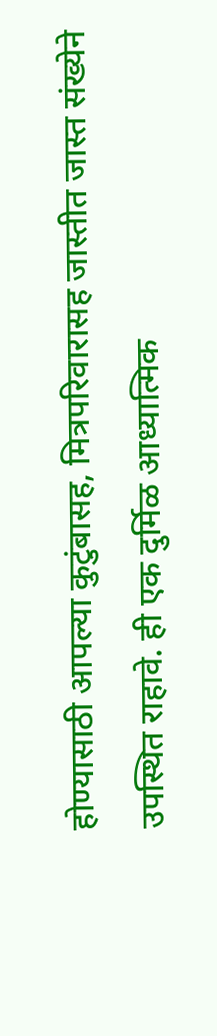होण्यासाठी आपल्या कुटुंबासह, मित्रपरिवारासह जास्तीत जास्त संख्येने उपस्थित राहावे. ही एक दुर्मिळ आध्यात्मिक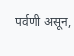पर्वणी असून,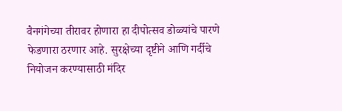वैनगंगेच्या तीरावर होणारा हा दीपोत्सव डोळ्यांचे पारणे फेडणारा ठरणार आहे. सुरक्षेच्या दृष्टीने आणि गर्दीचे नियोजन करण्यासाठी मंदिर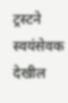ट्रस्टने स्वयंसेवक देखील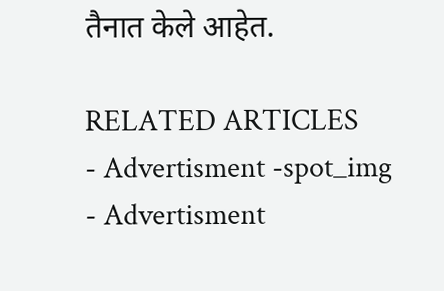तैनात केले आहेत.

RELATED ARTICLES
- Advertisment -spot_img
- Advertisment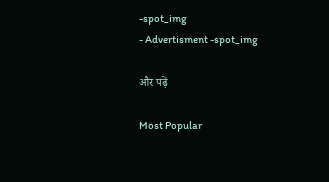-spot_img
- Advertisment -spot_img

और पढ़ें

Most Popular